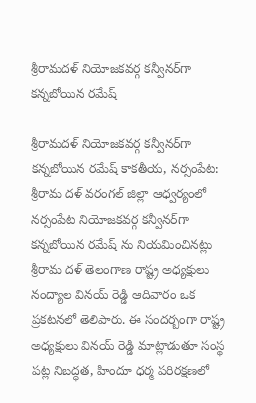శ్రీరామదళ్ నియోజకవర్గ కన్వీనర్‌గా కన్నబోయిన రమేష్

శ్రీరామదళ్ నియోజకవర్గ కన్వీనర్‌గా కన్నబోయిన రమేష్ కాకతీయ, నర్సంపేట: శ్రీరామ దళ్ వరంగల్ జిల్లా ఆధ్వర్యంలో నర్సంపేట నియోజకవర్గ కన్వీనర్‌గా కన్నబోయిన రమేష్ ను నియమించినట్లు శ్రీరామ దళ్ తెలంగాణ రాష్ట్ర అధ్యక్షులు నంద్యాల వినయ్ రెడ్డి ఆదివారం ఒక ప్రకటనలో తెలిపారు. ఈ సందర్బంగా రాష్ట్ర అధ్యక్షులు వినయ్ రెడ్డి మాట్లాడుతూ సంస్థ పట్ల నిబద్ధత, హిందూ ధర్మ పరిరక్షణలో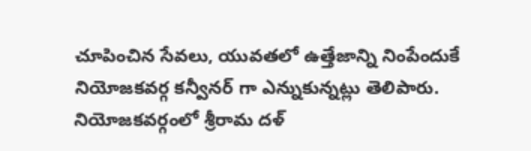చూపించిన సేవలు, యువతలో ఉత్తేజాన్ని నింపేందుకే నియోజకవర్గ కన్వీనర్ గా ఎన్నుకున్నట్లు తెలిపారు. నియోజకవర్గంలో శ్రీరామ దళ్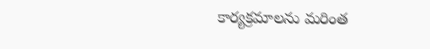కార్యక్రమాలను మరింత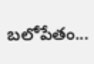బలోపేతం...